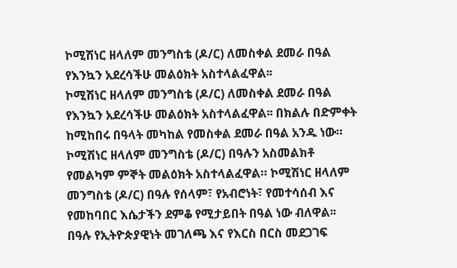ኮሚሽነር ዘላለም መንግስቴ (ዶ/ር) ለመስቀል ደመራ በዓል የእንኳን አደረሳችሁ መልዕክት አስተላልፈዋል፡፡
ኮሚሽነር ዘላለም መንግስቴ (ዶ/ር) ለመስቀል ደመራ በዓል የእንኳን አደረሳችሁ መልዕክት አስተላልፈዋል፡፡ በክልሉ በድምቀት ከሚከበሩ በዓላት መካከል የመስቀል ደመራ በዓል አንዱ ነው። ኮሚሽነር ዘላለም መንግስቴ (ዶ/ር) በዓሉን አስመልክቶ የመልካም ምኞት መልዕክት አስተላልፈዋል። ኮሚሽነር ዘላለም መንግስቴ (ዶ/ር) በዓሉ የሰላም፣ የአብሮነት፣ የመተሳሰብ እና የመከባበር እሴታችን ደምቆ የሚታይበት በዓል ነው ብለዋል፡፡ በዓሉ የኢትዮጵያዊነት መገለጫ እና የእርስ በርስ መደጋገፍ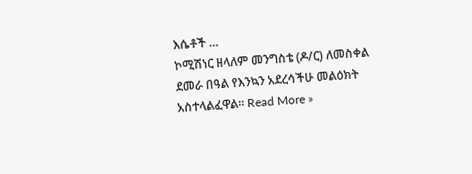እሴቶች …
ኮሚሽነር ዘላለም መንግስቴ (ዶ/ር) ለመስቀል ደመራ በዓል የእንኳን አደረሳችሁ መልዕክት አስተላልፈዋል፡፡ Read More »